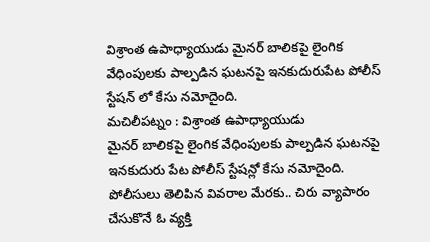విశ్రాంత ఉపాధ్యాయుడు మైనర్ బాలికపై లైంగిక వేధింపులకు పాల్పడిన ఘటనపై ఇనకుదురుపేట పోలీస్ స్టేషన్ లో కేసు నమోదైంది.
మచిలీపట్నం : విశ్రాంత ఉపాధ్యాయుడు
మైనర్ బాలికపై లైంగిక వేధింపులకు పాల్పడిన ఘటనపై ఇనకుదురు పేట పోలీస్ స్టేషన్లో కేసు నమోదైంది.
పోలీసులు తెలిపిన వివరాల మేరకు.. చిరు వ్యాపారం చేసుకొనే ఓ వ్యక్తి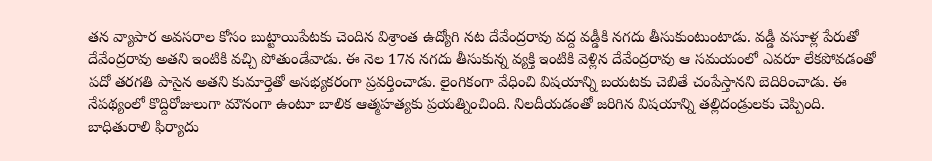తన వ్యాపార అవసరాల కోసం బుట్టాయిపేటకు చెందిన విశ్రాంత ఉద్యోగి నట దేవేంద్రరావు వద్ద వడ్డీకి నగదు తీసుకుంటుంటాడు. వడ్డీ వసూళ్ల పేరుతో దేవేంద్రరావు అతని ఇంటికి వచ్చి పోతుండేవాడు. ఈ నెల 17న నగదు తీసుకున్న వ్యక్తి ఇంటికి వెళ్లిన దేవేంద్రరావు ఆ సమయంలో ఎవరూ లేకపోవడంతో పదో తరగతి పాసైన అతని కుమార్తెతో అసభ్యకరంగా ప్రవర్తించాడు. లైంగికంగా వేధించి విషయాన్ని బయటకు చెబితే చంపేస్తానని బెదిరించాడు. ఈ నేపథ్యంలో కొద్దిరోజులుగా మౌనంగా ఉంటూ బాలిక ఆత్మహత్యకు ప్రయత్నించింది. నిలదీయడంతో జరిగిన విషయాన్ని తల్లిదండ్రులకు చెప్పింది. బాధితురాలి ఫిర్యాదు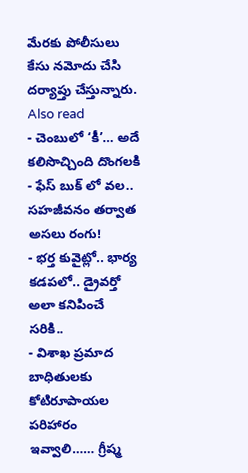మేరకు పోలీసులు కేసు నమోదు చేసి దర్యాప్తు చేస్తున్నారు.
Also read
- చెంబులో ‘కీ’… అదే కలిసొచ్చింది దొంగలకి
- ఫేస్ బుక్ లో వల.. సహజీవనం తర్వాత అసలు రంగు!
- భర్త కువైట్లో.. భార్య కడపలో.. డ్రైవర్తో అలా కనిపించే సరికి..
- విశాఖ ప్రమాద బాధితులకు కోటిరూపాయల పరిహారం ఇవ్వాలి…… గ్రీష్మ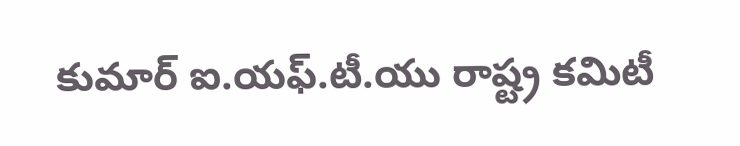కుమార్ ఐ.యఫ్.టీ.యు రాష్ట్ర కమిటీ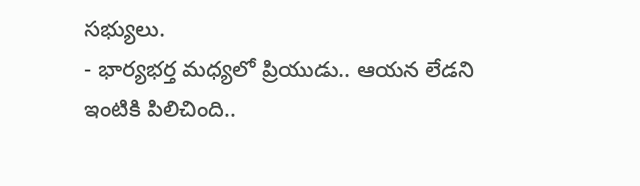సభ్యులు.
- భార్యభర్త మధ్యలో ప్రియుడు.. ఆయన లేడని ఇంటికి పిలిచింది..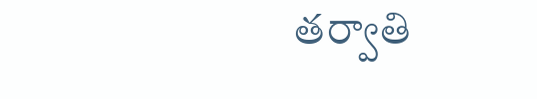తర్వాతి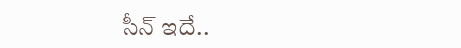సీన్ ఇదే..